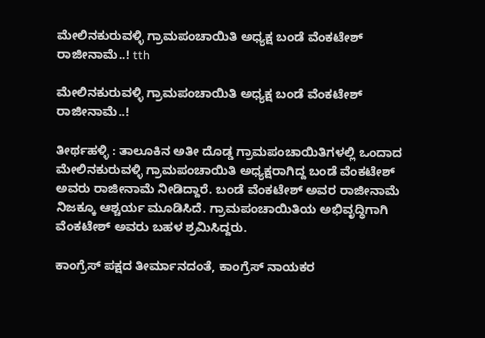ಮೇಲಿನಕುರುವಳ್ಳಿ ಗ್ರಾಮಪಂಚಾಯಿತಿ ಅಧ್ಯಕ್ಷ ಬಂಡೆ ವೆಂಕಟೇಶ್ ರಾಜೀನಾಮೆ..! tth

ಮೇಲಿನಕುರುವಳ್ಳಿ ಗ್ರಾಮಪಂಚಾಯಿತಿ ಅಧ್ಯಕ್ಷ ಬಂಡೆ ವೆಂಕಟೇಶ್ ರಾಜೀನಾಮೆ..!

ತೀರ್ಥಹಳ್ಳಿ : ತಾಲೂಕಿನ ಅತೀ ದೊಡ್ಡ ಗ್ರಾಮಪಂಚಾಯಿತಿಗಳಲ್ಲಿ ಒಂದಾದ ಮೇಲಿನಕುರುವಳ್ಳಿ ಗ್ರಾಮಪಂಚಾಯಿತಿ ಅಧ್ಯಕ್ಷರಾಗಿದ್ದ ಬಂಡೆ ವೆಂಕಟೇಶ್ ಅವರು ರಾಜೀನಾಮೆ ನೀಡಿದ್ದಾರೆ. ಬಂಡೆ ವೆಂಕಟೇಶ್ ಅವರ ರಾಜೀನಾಮೆ ನಿಜಕ್ಕೂ ಆಶ್ಚರ್ಯ ಮೂಡಿಸಿದೆ. ಗ್ರಾಮಪಂಚಾಯಿತಿಯ ಅಭಿವೃದ್ಧಿಗಾಗಿ ವೆಂಕಟೇಶ್ ಅವರು ಬಹಳ ಶ್ರಮಿಸಿದ್ದರು.

ಕಾಂಗ್ರೆಸ್ ಪಕ್ಷದ ತೀರ್ಮಾನದಂತೆ, ಕಾಂಗ್ರೆಸ್ ನಾಯಕರ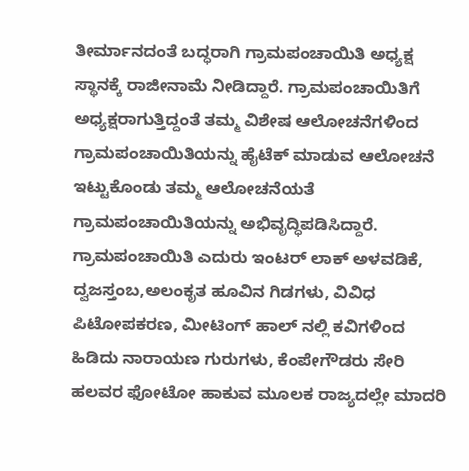ತೀರ್ಮಾನದಂತೆ ಬದ್ಧರಾಗಿ ಗ್ರಾಮಪಂಚಾಯಿತಿ ಅಧ್ಯಕ್ಷ ಸ್ಥಾನಕ್ಕೆ ರಾಜೀನಾಮೆ ನೀಡಿದ್ದಾರೆ. ಗ್ರಾಮಪಂಚಾಯಿತಿಗೆ ಅಧ್ಯಕ್ಷರಾಗುತ್ತಿದ್ದಂತೆ ತಮ್ಮ ವಿಶೇಷ ಆಲೋಚನೆಗಳಿಂದ
ಗ್ರಾಮಪಂಚಾಯಿತಿಯನ್ನು ಹೈಟೆಕ್ ಮಾಡುವ ಆಲೋಚನೆ ಇಟ್ಟುಕೊಂಡು ತಮ್ಮ ಆಲೋಚನೆಯತೆ ಗ್ರಾಮಪಂಚಾಯಿತಿಯನ್ನು ಅಭಿವೃದ್ಧಿಪಡಿಸಿದ್ದಾರೆ. ಗ್ರಾಮಪಂಚಾಯಿತಿ ಎದುರು ಇಂಟರ್ ಲಾಕ್ ಅಳವಡಿಕೆ, ದ್ವಜಸ್ತಂಬ,ಅಲಂಕೃತ ಹೂವಿನ ಗಿಡಗಳು, ವಿವಿಧ ಪಿಟೋಪಕರಣ, ಮೀಟಿಂಗ್ ಹಾಲ್ ನಲ್ಲಿ ಕವಿಗಳಿಂದ ಹಿಡಿದು ನಾರಾಯಣ ಗುರುಗಳು, ಕೆಂಪೇಗೌಡರು ಸೇರಿ ಹಲವರ ಫೋಟೋ ಹಾಕುವ ಮೂಲಕ ರಾಜ್ಯದಲ್ಲೇ ಮಾದರಿ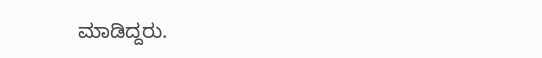ಮಾಡಿದ್ದರು.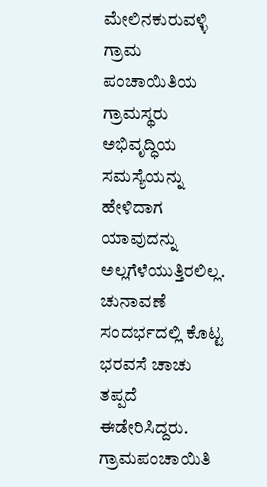ಮೇಲಿನಕುರುವಳ್ಳಿ ಗ್ರಾಮ ಪಂಚಾಯಿತಿಯ ಗ್ರಾಮಸ್ಥರು
ಅಭಿವೃದ್ಧಿಯ ಸಮಸ್ಯೆಯನ್ನು ಹೇಳಿದಾಗ ಯಾವುದನ್ನು ಅಲ್ಲಗೆಳೆಯುತ್ತಿರಲಿಲ್ಲ. ಚುನಾವಣೆ ಸಂದರ್ಭದಲ್ಲಿ ಕೊಟ್ಟ ಭರವಸೆ ಚಾಚು ತಪ್ಪದೆ ಈಡೇರಿಸಿದ್ದರು. ಗ್ರಾಮಪಂಚಾಯಿತಿ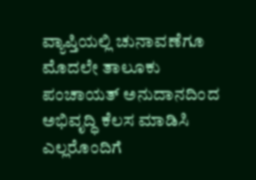ವ್ಯಾಪ್ತಿಯಲ್ಲಿ ಚುನಾವಣೆಗೂ ಮೊದಲೇ ತಾಲೂಕು ಪಂಚಾಯತ್ ಅನುದಾನದಿಂದ ಅಭಿವೃದ್ಧಿ ಕೆಲಸ ಮಾಡಿಸಿ ಎಲ್ಲರೊಂದಿಗೆ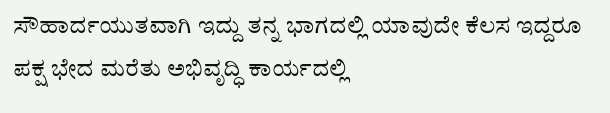ಸೌಹಾರ್ದಯುತವಾಗಿ ಇದ್ದು ತನ್ನ ಭಾಗದಲ್ಲಿ ಯಾವುದೇ ಕೆಲಸ ಇದ್ದರೂ ಪಕ್ಷ ಭೇದ ಮರೆತು ಅಭಿವೃದ್ಧಿ ಕಾರ್ಯದಲ್ಲಿ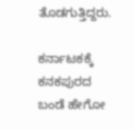ತೊಡಗುತ್ತಿದ್ದರು.

ಕರ್ನಾಟಕಕ್ಕೆ ಕನಕಪುರದ ಬಂಡೆ ಹೇಗೋ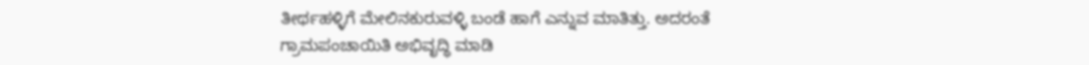ತೀರ್ಥಹಳ್ಳಿಗೆ ಮೇಲಿನಕುರುವಳ್ಳಿ ಬಂಡೆ ಹಾಗೆ ಎನ್ನುವ ಮಾತಿತ್ತು. ಅದರಂತೆ ಗ್ರಾಮಪಂಚಾಯಿತಿ ಅಭಿವೃದ್ಧಿ ಮಾಡಿ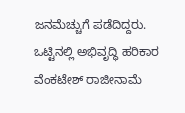ಜನಮೆಚ್ಚುಗೆ ಪಡೆದಿದ್ದರು.  ಒಟ್ಟಿನಲ್ಲಿ ಅಭಿವೃದ್ಧಿ ಹರಿಕಾರ ವೆಂಕಟೇಶ್ ರಾಜೀನಾಮೆ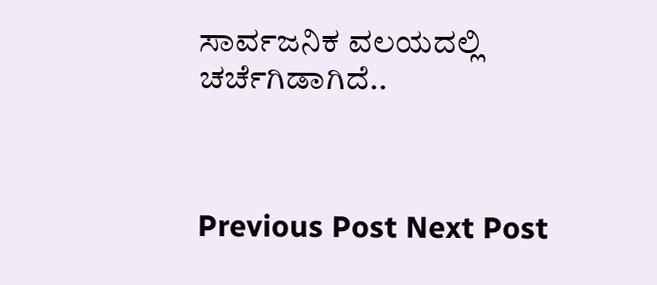ಸಾರ್ವಜನಿಕ ವಲಯದಲ್ಲಿ ಚರ್ಚೆಗಿಡಾಗಿದೆ..



Previous Post Next Post